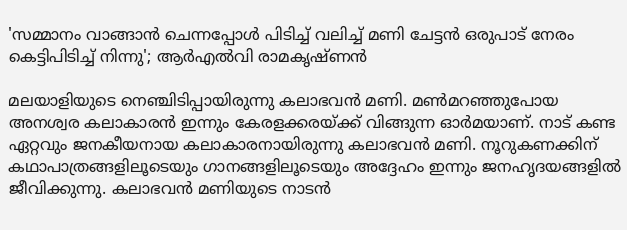'സമ്മാനം വാങ്ങാൻ ചെന്നപ്പോൾ പിടിച്ച് വലിച്ച് മണി ചേട്ടൻ ഒരുപാട് നേരം കെട്ടിപിടിച്ച് നിന്നു'; ആർഎൽവി രാമകൃഷ്ണൻ

മലയാളിയുടെ നെഞ്ചിടിപ്പായിരുന്നു കലാഭവൻ മണി. മൺമറഞ്ഞുപോയ അനശ്വര കലാകാരൻ ഇന്നും കേരളക്കരയ്ക്ക് വിങ്ങുന്ന ഓർമയാണ്. നാട് കണ്ട ഏറ്റവും ജനകീയനായ കലാകാരനായിരുന്നു കലാഭവൻ മണി. നൂറുകണക്കിന് കഥാപാത്രങ്ങളിലൂടെയും ഗാനങ്ങളിലൂടെയും അദ്ദേഹം ഇന്നും ജനഹൃദയങ്ങളിൽ ജീവിക്കുന്നു. കലാഭവൻ മണിയുടെ നാടൻ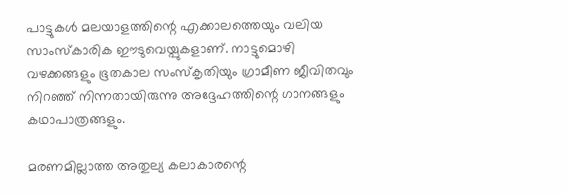പാട്ടുകൾ മലയാളത്തിന്റെ എക്കാലത്തെയും വലിയ സാംസ്‌കാരിക ഈടുവെയ്പുകളാണ്. നാട്ടുമൊഴി വഴക്കങ്ങളും ഭൂതകാല സംസ്കൃതിയും ഗ്രാമീണ ജീവിതവും നിറഞ്ഞ് നിന്നതായിരുന്നു അദ്ദേഹത്തിന്റെ ഗാനങ്ങളും കഥാപാത്രങ്ങളും.

മരണമില്ലാത്ത അതുല്യ കലാകാരന്റെ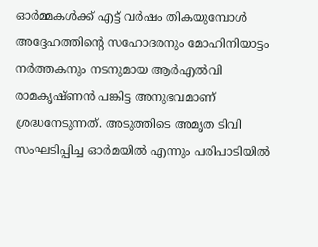ഓർമ്മകൾക്ക് എട്ട് വർഷം തികയുമ്പോൾ അദ്ദേഹത്തിന്റെ സഹോദരനും മോഹിനിയാട്ടം നർത്തകനും നടനുമായ ആർഎൽവി രാമകൃഷ്ണൻ പങ്കിട്ട അനുഭവമാണ് ശ്രദ്ധനേടുന്നത്. അടുത്തിടെ അമൃത ടിവി സംഘടിപ്പിച്ച ഓർമയിൽ എന്നും പരിപാടിയിൽ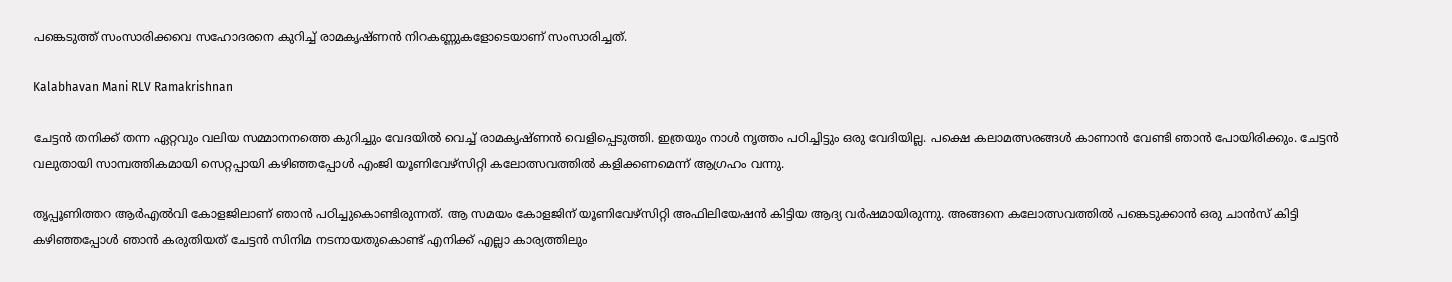പങ്കെടുത്ത് സംസാരിക്കവെ സഹോദരനെ കുറിച്ച് രാമകൃഷ്ണൻ നിറകണ്ണുകളോടെയാണ് സംസാരിച്ചത്.

Kalabhavan Mani RLV Ramakrishnan

ചേട്ടൻ തനിക്ക് തന്ന ഏറ്റവും വലിയ സമ്മാനനത്തെ കുറിച്ചും വേദയിൽ വെച്ച് രാമകൃഷ്ണൻ വെളിപ്പെടുത്തി. ഇത്രയും നാൾ നൃത്തം പഠിച്ചിട്ടും ഒരു വേദിയില്ല. പക്ഷെ കലാമത്സരങ്ങൾ കാണാൻ വേണ്ടി ഞാൻ പോയിരിക്കും. ചേട്ടൻ വലുതായി സാമ്പത്തികമായി സെറ്റപ്പായി കഴിഞ്ഞപ്പോൾ എംജി യൂണിവേഴ്സിറ്റി കലോത്സവത്തിൽ കളിക്കണമെന്ന് ആഗ്രഹം വന്നു.

തൃപ്പൂണിത്തറ ആർഎൽവി കോളജിലാണ് ഞാൻ പഠിച്ചുകൊണ്ടിരുന്നത്. ആ സമയം കോളജിന് യൂണിവേഴ്സിറ്റി അഫിലിയേഷൻ കിട്ടിയ ആദ്യ വർഷമായിരുന്നു. അങ്ങനെ കലോത്സവത്തിൽ പങ്കെടുക്കാൻ ഒരു ചാൻസ് കിട്ടി കഴിഞ്ഞപ്പോൾ ഞാൻ കരുതിയത് ചേട്ടൻ സിനിമ നടനായതുകൊണ്ട് എനിക്ക് എല്ലാ കാര്യത്തിലും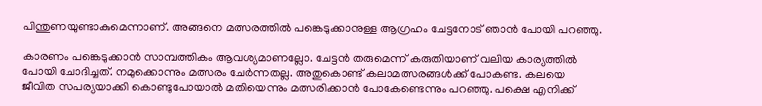പിന്തുണയുണ്ടാകുമെന്നാണ്. അങ്ങനെ മത്സരത്തിൽ പങ്കെടുക്കാനുള്ള ആഗ്രഹം ചേട്ടനോട് ഞാൻ പോയി പറഞ്ഞു.

കാരണം പങ്കെടുക്കാൻ സാമ്പത്തികം ആവശ്യമാണല്ലോ. ചേട്ടൻ തരുമെന്ന് കരുതിയാണ് വലിയ കാര്യത്തിൽ പോയി ചോദിച്ചത്. നമുക്കൊന്നും മത്സരം ചേർന്നതല്ല. അതുകൊണ്ട് കലാമത്സരങ്ങൾക്ക് പോകണ്ട. കലയെ ജീവിത സപര്യയാക്കി കൊണ്ടുപോയാൽ മതിയെന്നും മത്സരിക്കാൻ പോകേണ്ടെന്നും പറഞ്ഞു. പക്ഷെ എനിക്ക്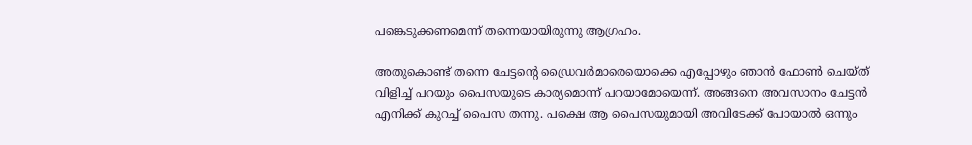പങ്കെടുക്കണമെന്ന് തന്നെയായിരുന്നു ആഗ്രഹം.

അതുകൊണ്ട് തന്നെ ചേട്ടന്റെ ഡ്രൈവർമാരെയൊക്കെ എപ്പോഴും ഞാൻ ഫോൺ ചെയ്ത് വിളിച്ച് പറയും പൈസയുടെ കാര്യമൊന്ന് പറയാമോയെന്ന്. അങ്ങനെ അവസാനം ചേട്ടൻ എനിക്ക് കുറച്ച് പൈസ തന്നു. പക്ഷെ ആ പൈസയുമായി അവിടേക്ക് പോയാൽ ഒന്നും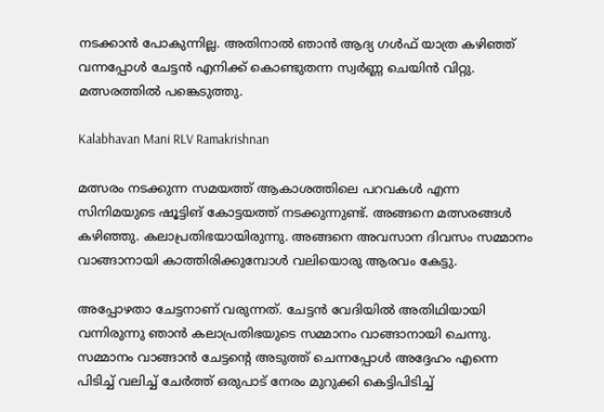നടക്കാൻ പോകുന്നില്ല. അതിനാൽ ഞാൻ ആദ്യ ഗൾഫ് യാത്ര കഴിഞ്ഞ് വന്നപ്പോൾ ചേട്ടൻ എനിക്ക് കൊണ്ടുതന്ന സ്വർണ്ണ ചെയിൻ വിറ്റു. മത്സരത്തിൽ പങ്കെടുത്തു.

Kalabhavan Mani RLV Ramakrishnan

മത്സരം നടക്കുന്ന സമയത്ത് ആകാശത്തിലെ പറവകൾ എന്ന സിനിമയുടെ ഷൂട്ടിങ് കോട്ടയത്ത് നടക്കുന്നുണ്ട്. അങ്ങനെ മത്സരങ്ങൾ കഴിഞ്ഞു. കലാപ്രതിഭയായിരുന്നു. അങ്ങനെ അവസാന ദിവസം സമ്മാനം വാങ്ങാനായി കാത്തിരിക്കുമ്പോൾ വലിയൊരു ആരവം കേട്ടു.

അപ്പോഴതാ ചേട്ടനാണ് വരുന്നത്. ചേട്ടൻ വേദിയിൽ അതിഥിയായി വന്നിരുന്നു ഞാൻ കലാപ്രതിഭയുടെ സമ്മാനം വാങ്ങാനായി ചെന്നു. സമ്മാനം വാങ്ങാൻ ചേട്ടന്റെ അടുത്ത് ചെന്നപ്പോൾ അദ്ദേഹം എന്നെ പിടിച്ച് വലിച്ച് ചേർത്ത് ഒരുപാട് നേരം മുറുക്കി കെട്ടിപിടിച്ച്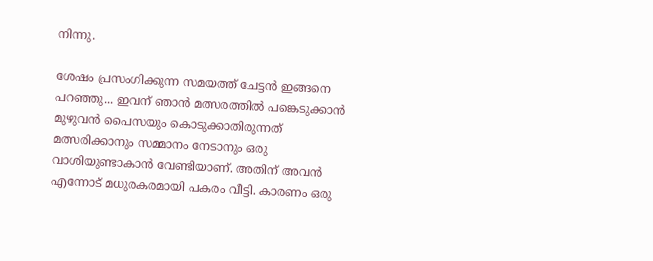നിന്നു.

ശേഷം പ്രസംഗിക്കുന്ന സമയത്ത് ചേട്ടൻ ഇങ്ങനെ പറഞ്ഞു... ഇവന് ഞാൻ മത്സരത്തിൽ പങ്കെടുക്കാൻ മുഴുവൻ പൈസയും കൊടുക്കാതിരുന്നത് മത്സരിക്കാനും സമ്മാനം നേടാനും ഒരു വാശിയുണ്ടാകാൻ വേണ്ടിയാണ്. അതിന് അവൻ എന്നോട് മധുരകരമായി പകരം വീട്ടി. കാരണം ഒരു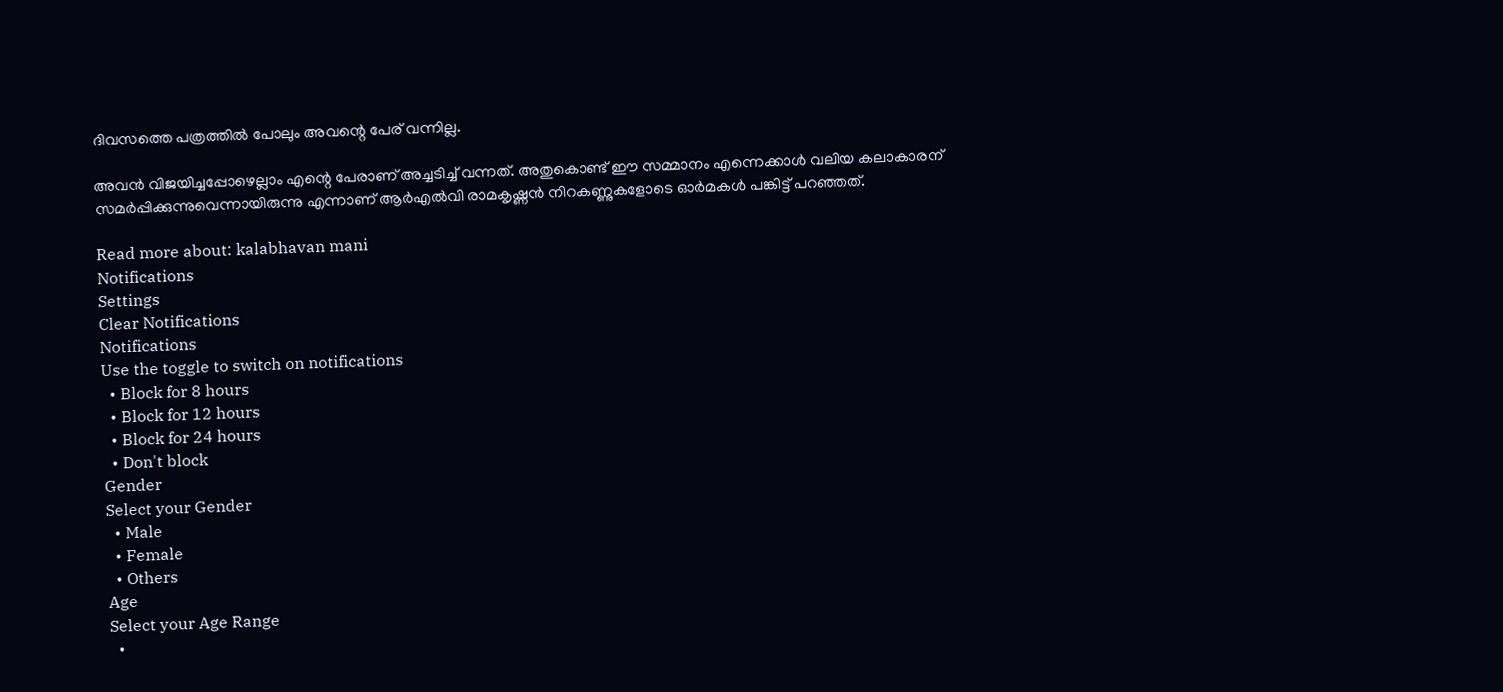ദിവസത്തെ പത്രത്തിൽ പോലും അവന്റെ പേര് വന്നില്ല.

അവൻ വിജയിച്ചപ്പോഴെല്ലാം എന്റെ പേരാണ് അച്ചടിച്ച് വന്നത്. അതുകൊണ്ട് ഈ സമ്മാനം എന്നെക്കാൾ വലിയ കലാകാരന് സമർപ്പിക്കുന്നുവെന്നായിരുന്നു എന്നാണ് ആർഎൽവി രാമകൃഷ്ണൻ നിറകണ്ണുകളോടെ ഓർമകൾ പങ്കിട്ട് പറഞ്ഞത്.

Read more about: kalabhavan mani
Notifications
Settings
Clear Notifications
Notifications
Use the toggle to switch on notifications
  • Block for 8 hours
  • Block for 12 hours
  • Block for 24 hours
  • Don't block
Gender
Select your Gender
  • Male
  • Female
  • Others
Age
Select your Age Range
  •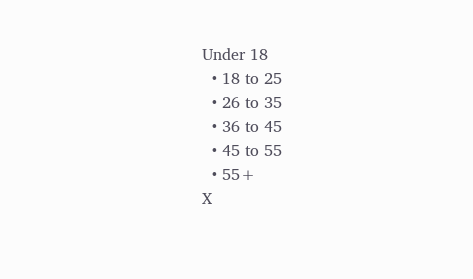Under 18
  • 18 to 25
  • 26 to 35
  • 36 to 45
  • 45 to 55
  • 55+
X